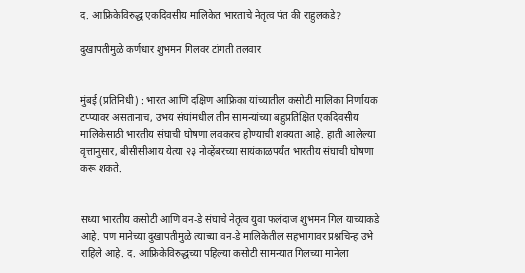द. आफ्रिकेविरुद्ध एकदिवसीय मालिकेत भारताचे नेतृत्व पंत की राहुलकडे?

दुखापतीमुळे कर्णधार शुभमन गिलवर टांगती तलवार


मुंबई (प्रतिनिधी) : भारत आणि दक्षिण आफ्रिका यांच्यातील कसोटी मालिका निर्णायक टप्प्यावर असतानाच, उभय संघांमधील तीन सामन्यांच्या बहुप्रतिक्षित एकदिवसीय मालिकेसाठी भारतीय संघाची घोषणा लवकरच होण्याची शक्यता आहे. हाती आलेल्या वृत्तानुसार, बीसीसीआय येत्या २३ नोव्हेंबरच्या सायंकाळपर्यंत भारतीय संघाची घोषणा करू शकते.


सध्या भारतीय कसोटी आणि वन-डे संघाचे नेतृत्व युवा फलंदाज शुभमन गिल याच्याकडे आहे. पण मानेच्या दुखापतीमुळे त्याच्या वन-डे मालिकेतील सहभागावर प्रश्नचिन्ह उभे राहिले आहे. द. आफ्रिकेविरुद्धच्या पहिल्या कसोटी सामन्यात गिलच्या मानेला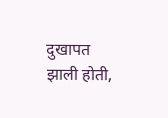दुखापत झाली होती,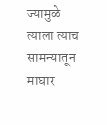ज्यामुळे त्याला त्याच सामन्यातून माघार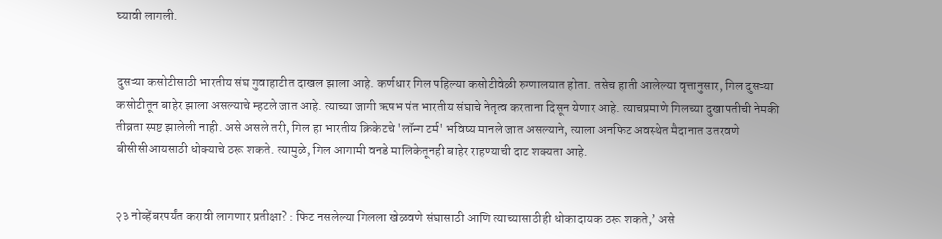घ्यावी लागली.


दुसऱ्या कसोटीसाठी भारतीय संघ गुवाहाटीत दाखल झाला आहे. कर्णधार गिल पहिल्या कसोटीवेळी रुग्णालयात होता. तसेच हाती आलेल्या वृत्तानुसार, गिल दुसऱ्या कसोटीतून बाहेर झाला असल्याचे म्हटले जात आहे. त्याच्या जागी ऋषभ पंत भारतीय संघाचे नेतृत्व करताना दिसून येणार आहे. त्याचप्रमाणे गिलच्या दुखापतीची नेमकी तीव्रता स्पष्ट झालेली नाही. असे असले तरी, गिल हा भारतीय क्रिकेटचे 'लॉन्ग टर्म' भविष्य मानले जात असल्याने, त्याला अनफिट अवस्थेत मैदानात उतरवणे बीसीसीआयसाठी धोक्याचे ठरू शकते. त्यामुळे, गिल आगामी वनडे मालिकेतूनही बाहेर राहण्याची दाट शक्यता आहे.


२३ नोव्हेंबरपर्यंत करावी लागणार प्रतीक्षा? : फिट नसलेल्या गिलला खेळवणे संघासाठी आणि त्याच्यासाठीही धोकादायक ठरू शकते,’ असे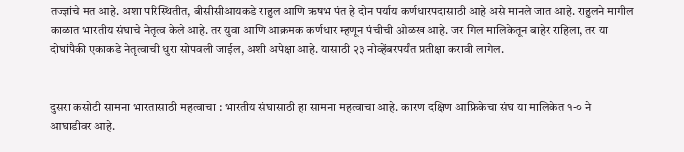तज्ज्ञांचे मत आहे. अशा परिस्थितीत, बीसीसीआयकडे राहुल आणि ऋषभ पंत हे दोन पर्याय कर्णधारपदासाठी आहे असे मानले जात आहे. राहुलने मागील काळात भारतीय संघाचे नेतृत्व केले आहे. तर युवा आणि आक्रमक कर्णधार म्हणून पंचीची ओळख आहे. जर गिल मालिकेतून बाहेर राहिला, तर या दोघांपैकी एकाकडे नेतृत्वाची धुरा सोपवली जाईल, अशी अपेक्षा आहे. यासाठी २३ नोव्हेंबरपर्यंत प्रतीक्षा करावी लागेल.


दुसरा कसोटी सामना भारतासाठी महत्वाचा : भारतीय संघासाठी हा सामना महत्वाचा आहे. कारण दक्षिण आफ्रिकेचा संघ या मालिकेत १-० ने आघाडीवर आहे.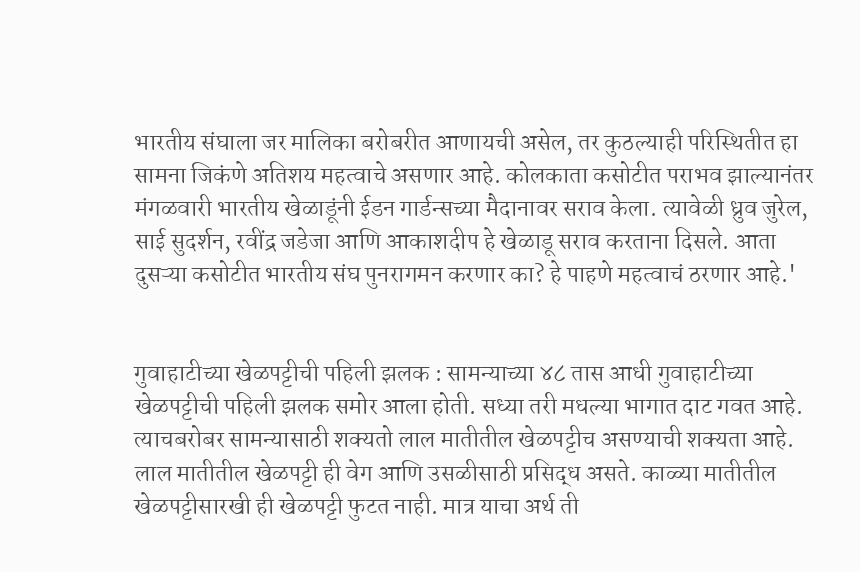भारतीय संघाला जर मालिका बरोबरीत आणायची असेल, तर कुठल्याही परिस्थितीत हा सामना जिकंणे अतिशय महत्वाचे असणार आहे. कोलकाता कसोटीत पराभव झाल्यानंतर मंगळवारी भारतीय खेळाडूंनी ईडन गार्डन्सच्या मैदानावर सराव केला. त्यावेळी ध्रुव जुरेल, साई सुदर्शन, रवींद्र जडेजा आणि आकाशदीप हे खेळाडू सराव करताना दिसले. आता दुसऱ्या कसोटीत भारतीय संघ पुनरागमन करणार का? हे पाहणे महत्वाचं ठरणार आहे.'


गुवाहाटीच्या खेळपट्टीची पहिली झलक : सामन्याच्या ४८ तास आधी गुवाहाटीच्या खेळपट्टीची पहिली झलक समोर आला होती. सध्या तरी मधल्या भागात दाट गवत आहे. त्याचबरोबर सामन्यासाठी शक्यतो लाल मातीतील खेळपट्टीच असण्याची शक्यता आहे. लाल मातीतील खेळपट्टी ही वेग आणि उसळीसाठी प्रसिद्ध असते. काळ्या मातीतील खेळपट्टीसारखी ही खेळपट्टी फुटत नाही. मात्र याचा अर्थ ती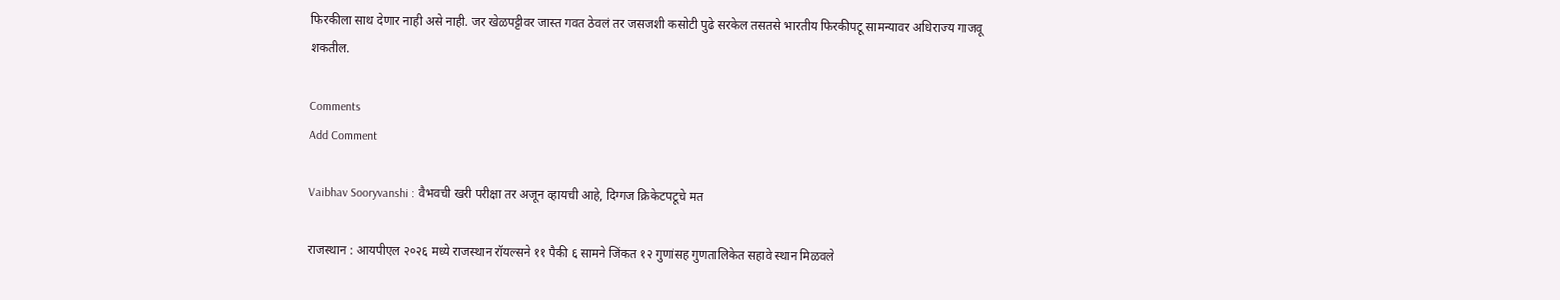फिरकीला साथ देणार नाही असे नाही. जर खेळपट्टीवर जास्त गवत ठेवलं तर जसजशी कसोटी पुढे सरकेल तसतसे भारतीय फिरकीपटू सामन्यावर अधिराज्य गाजवू शकतील.

Comments
Add Comment

Vaibhav Sooryvanshi : वैभवची खरी परीक्षा तर अजून व्हायची आहे, दिग्गज क्रिकेटपटूचे मत

राजस्थान : आयपीएल २०२६ मध्ये राजस्थान रॉयल्सने ११ पैकी ६ सामने जिंकत १२ गुणांसह गुणतालिकेत सहावे स्थान मिळवले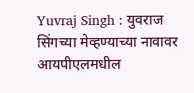Yuvraj Singh : युवराज सिंगच्या मेव्हण्याच्या नावावर आयपीएलमधील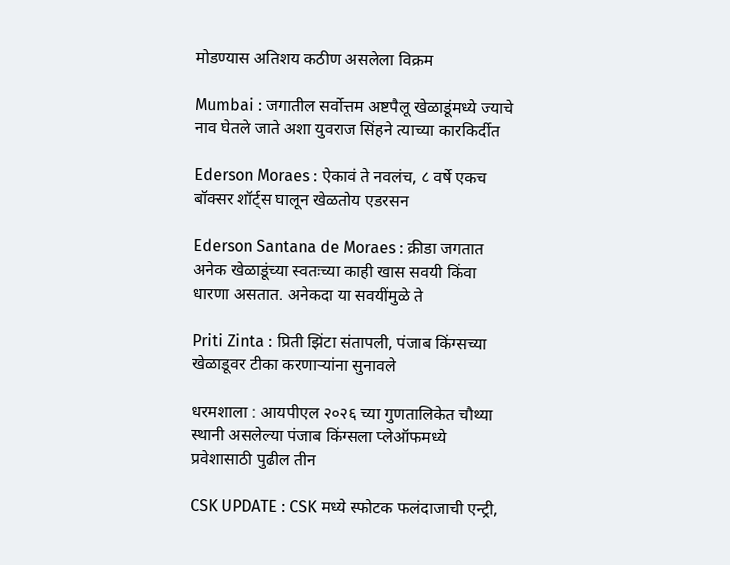मोडण्यास अतिशय कठीण असलेला विक्रम

Mumbai : जगातील सर्वोत्तम अष्टपैलू खेळाडूंमध्ये ज्याचे नाव घेतले जाते अशा युवराज सिंहने त्याच्या कारकि‍र्दीत

Ederson Moraes : ऐकावं ते नवलंच, ८ वर्षे एकच बॉक्सर शॉर्ट्स घालून खेळतोय एडरसन

Ederson Santana de Moraes : क्रीडा जगतात अनेक खेळाडूंच्या स्वतःच्या काही खास सवयी किंवा धारणा असतात. अनेकदा या सवयींमुळे ते

Priti Zinta : प्रिती झिंटा संतापली, पंजाब किंग्सच्या खेळाडूवर टीका करणाऱ्यांना सुनावले

धरमशाला : आयपीएल २०२६ च्या गुणतालिकेत चौथ्या स्थानी असलेल्या पंजाब किंग्सला प्लेऑफमध्ये प्रवेशासाठी पुढील तीन

CSK UPDATE : CSK मध्ये स्फोटक फलंदाजाची एन्ट्री,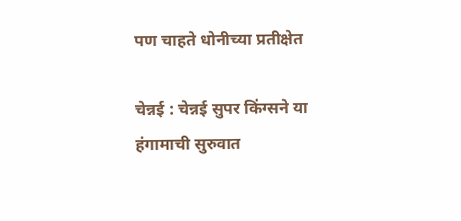पण चाहते धोनीच्या प्रतीक्षेत

चेन्नई : चेन्नई सुपर किंग्सने या हंगामाची सुरुवात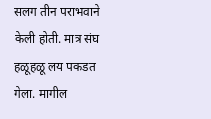सलग तीन पराभवाने केली होती. मात्र संघ हळूहळू लय पकडत गेला. मागील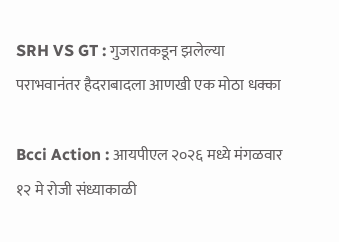SRH VS GT : गुजरातकडून झलेल्या पराभवानंतर हैदराबादला आणखी एक मोठा धक्का

Bcci Action : आयपीएल २०२६ मध्ये मंगळवार १२ मे रोजी संध्याकाळी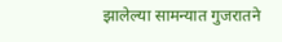झालेल्या सामन्यात गुजरातने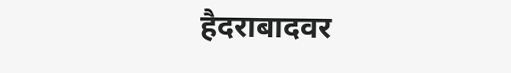हैदराबादवर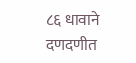८६ धावाने दणदणीत